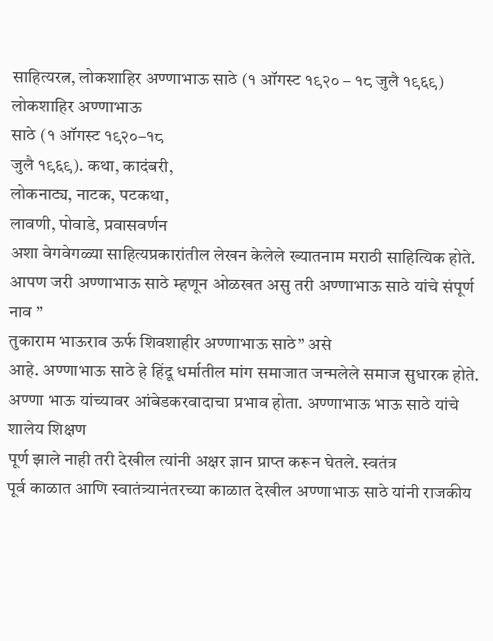साहित्यरत्न, लोकशाहिर अण्णाभाऊ साठे (१ ऑगस्ट १९२० – १८ जुलै १९६९)
लोकशाहिर अण्णाभाऊ
साठे (१ ऑगस्ट १९२०–१८
जुलै १९६९). कथा, कादंबरी,
लोकनाट्य, नाटक, पटकथा,
लावणी, पोवाडे, प्रवासवर्णन
अशा वेगवेगळ्या साहित्यप्रकारांतील लेखन केलेले ख्यातनाम मराठी साहित्यिक होते.
आपण जरी अण्णाभाऊ साठे म्हणून ओळखत असु तरी अण्णाभाऊ साठे यांचे संपूर्ण नाव ”
तुकाराम भाऊराव ऊर्फ शिवशाहीर अण्णाभाऊ साठे” असे
आहे. अण्णाभाऊ साठे हे हिंदू धर्मातील मांग समाजात जन्मलेले समाज सुधारक होते.
अण्णा भाऊ यांच्यावर आंबेडकरवादाचा प्रभाव होता. अण्णाभाऊ भाऊ साठे यांचे शालेय शिक्षण
पूर्ण झाले नाही तरी देखील त्यांनी अक्षर ज्ञान प्राप्त करून घेतले. स्वतंत्र
पूर्व काळात आणि स्वातंत्र्यानंतरच्या काळात देखील अण्णाभाऊ साठे यांनी राजकीय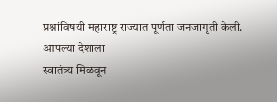प्रश्नांविषयी महाराष्ट्र राज्यात पूर्णता जनजागृती केली.
आपल्या देशाला
स्वातंत्र्य मिळवून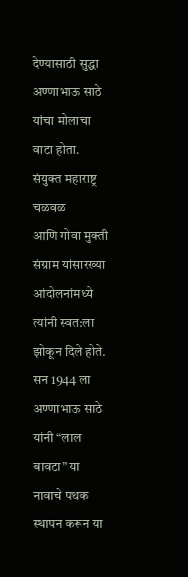देण्यासाठी सुद्धा अण्णाभाऊ साठे यांचा मोलाचा वाटा होता. संयुक्त महाराष्ट्र चळवळ
आणि गोवा मुक्ती संग्राम यांसारख्या आंदोलनांमध्ये त्यांनी स्वत:ला झोकून दिले होते. सन 1944 ला अण्णाभाऊ साठे यांनी “लाल बावटा” या नावाचे पथक स्थापन करून या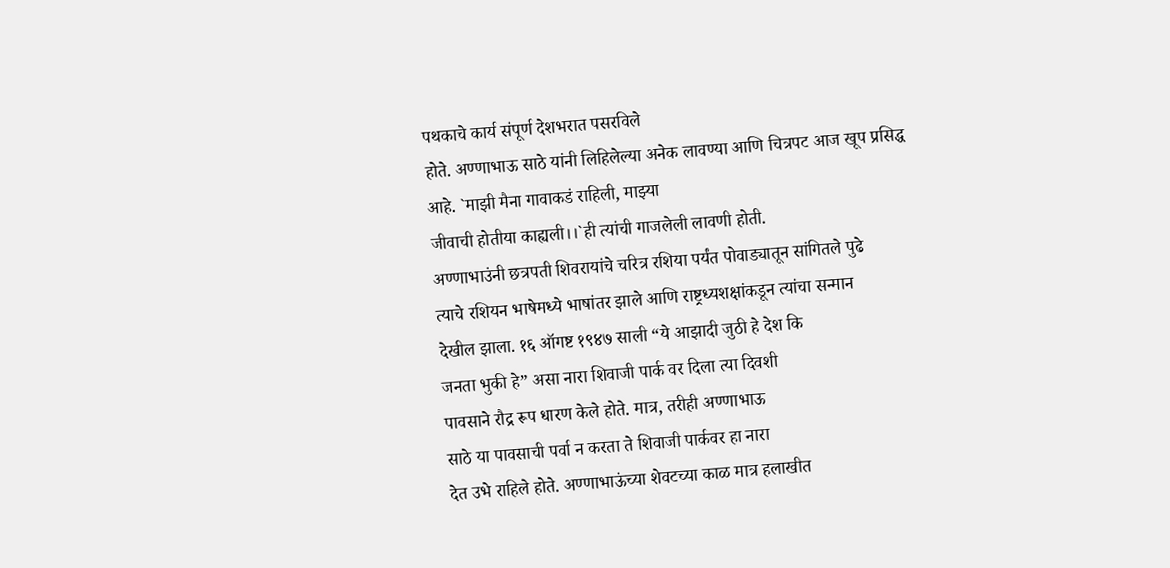पथकाचे कार्य संपूर्ण देशभरात पसरविले
होते. अण्णाभाऊ साठे यांनी लिहिलेल्या अनेक लावण्या आणि चित्रपट आज खूप प्रसिद्ध
आहे. `माझी मैना गावाकडं राहिली, माझ्या
जीवाची होतीया काह्यली।।`ही त्यांची गाजलेली लावणी होती.
अण्णाभाउंनी छत्रपती शिवरायांचे चरित्र रशिया पर्यंत पोवाड्यातून सांगितले पुढे
त्याचे रशियन भाषेमध्ये भाषांतर झाले आणि राष्ट्रध्यशक्षांकडून त्यांचा सन्मान
देखील झाला. १६ ऑगष्ट १९४७ साली “ये आझादी जुठी हे देश कि
जनता भुकी हे” असा नारा शिवाजी पार्क वर दिला त्या दिवशी
पावसाने रौद्र रूप धारण केले होते. मात्र, तरीही अण्णाभाऊ
साठे या पावसाची पर्वा न करता ते शिवाजी पार्कवर हा नारा
देत उभे राहिले होते. अण्णाभाऊंच्या शेवटच्या काळ मात्र हलाखीत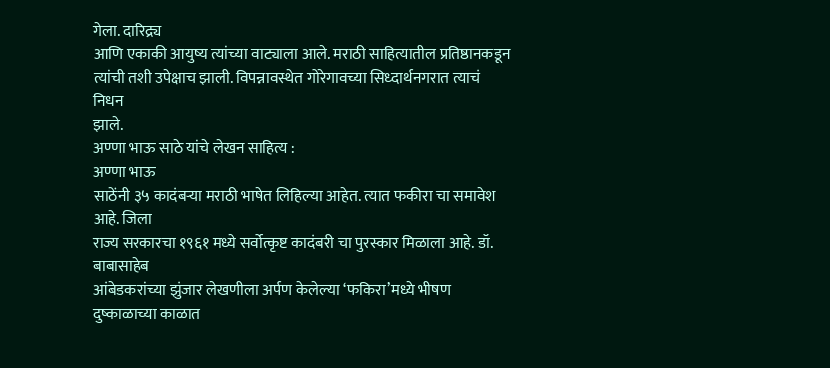गेला. दारिद्र्य
आणि एकाकी आयुष्य त्यांच्या वाट्याला आले. मराठी साहित्यातील प्रतिष्ठानकडून
त्यांची तशी उपेक्षाच झाली. विपन्नावस्थेत गोरेगावच्या सिध्दार्थनगरात त्याचं निधन
झाले.
अण्णा भाऊ साठे यांचे लेखन साहित्य :
अण्णा भाऊ
साठेंनी ३५ कादंबऱ्या मराठी भाषेत लिहिल्या आहेत. त्यात फकीरा चा समावेश आहे. जिला
राज्य सरकारचा १९६१ मध्ये सर्वोत्कृष्ट कादंबरी चा पुरस्कार मिळाला आहे. डॉ. बाबासाहेब
आंबेडकरांच्या झुंजार लेखणीला अर्पण केलेल्या ‘फकिरा’मध्ये भीषण दुष्काळाच्या काळात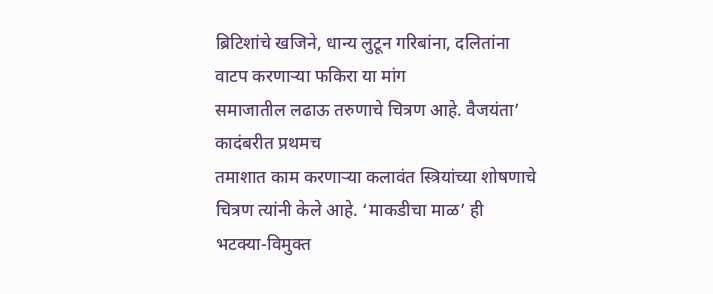ब्रिटिशांचे खजिने, धान्य लुटून गरिबांना, दलितांना वाटप करणाऱ्या फकिरा या मांग
समाजातील लढाऊ तरुणाचे चित्रण आहे. वैजयंता’ कादंबरीत प्रथमच
तमाशात काम करणाऱ्या कलावंत स्त्रियांच्या शोषणाचे चित्रण त्यांनी केले आहे. ‘माकडीचा माळ’ ही भटक्या-विमुक्त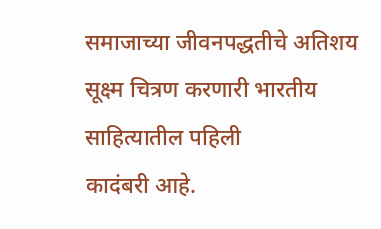समाजाच्या जीवनपद्धतीचे अतिशय सूक्ष्म चित्रण करणारी भारतीय साहित्यातील पहिली
कादंबरी आहे.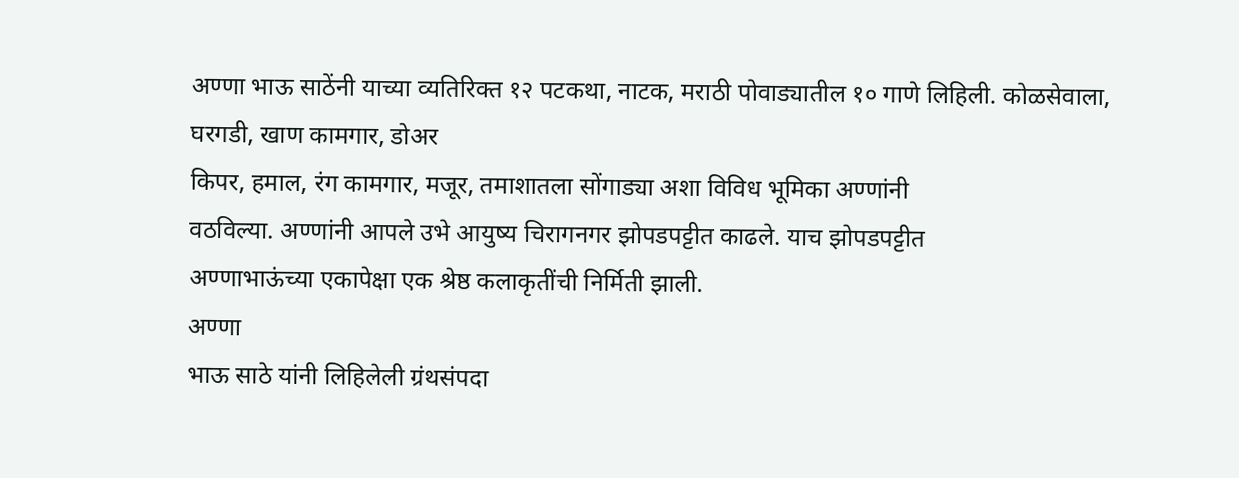अण्णा भाऊ साठेंनी याच्या व्यतिरिक्त १२ पटकथा, नाटक, मराठी पोवाड्यातील १० गाणे लिहिली. कोळसेवाला,
घरगडी, खाण कामगार, डोअर
किपर, हमाल, रंग कामगार, मजूर, तमाशातला सोंगाड्या अशा विविध भूमिका अण्णांनी
वठविल्या. अण्णांनी आपले उभे आयुष्य चिरागनगर झोपडपट्टीत काढले. याच झोपडपट्टीत
अण्णाभाऊंच्या एकापेक्षा एक श्रेष्ठ कलाकृतींची निर्मिती झाली.
अण्णा
भाऊ साठे यांनी लिहिलेली ग्रंथसंपदा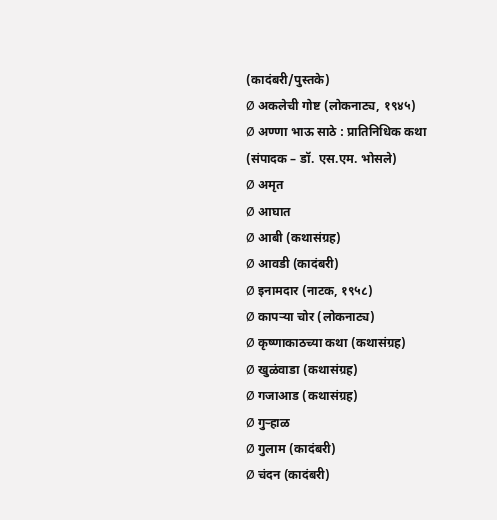(कादंबरी/पुस्तके)
Ø अकलेची गोष्ट (लोकनाट्य, १९४५)
Ø अण्णा भाऊ साठे : प्रातिनिधिक कथा
(संपादक – डॉ. एस.एम. भोसले)
Ø अमृत
Ø आघात
Ø आबी (कथासंग्रह)
Ø आवडी (कादंबरी)
Ø इनामदार (नाटक, १९५८)
Ø कापऱ्या चोर (लोकनाट्य)
Ø कृष्णाकाठच्या कथा (कथासंग्रह)
Ø खुळंवाडा (कथासंग्रह)
Ø गजाआड (कथासंग्रह)
Ø गुऱ्हाळ
Ø गुलाम (कादंबरी)
Ø चंदन (कादंबरी)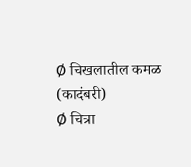Ø चिखलातील कमळ (कादंबरी)
Ø चित्रा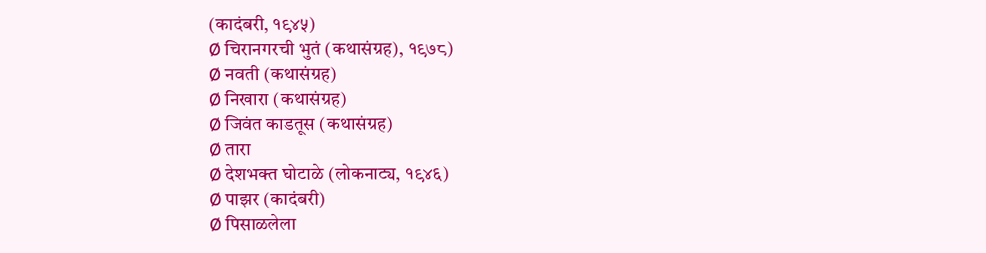(कादंबरी, १९४५)
Ø चिरानगरची भुतं (कथासंग्रह), १९७८)
Ø नवती (कथासंग्रह)
Ø निखारा (कथासंग्रह)
Ø जिवंत काडतूस (कथासंग्रह)
Ø तारा
Ø देशभक्त घोटाळे (लोकनाट्य, १९४६)
Ø पाझर (कादंबरी)
Ø पिसाळलेला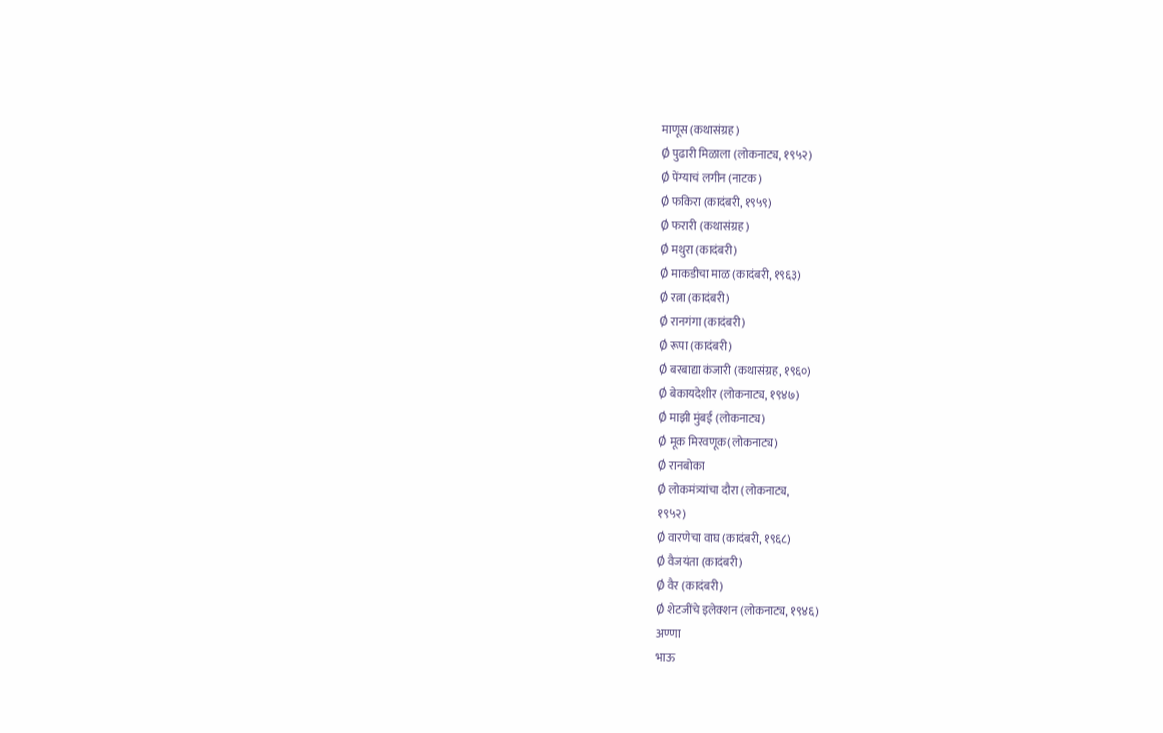माणूस (कथासंग्रह)
Ø पुढारी मिळाला (लोकनाट्य, १९५२)
Ø पेंग्याचं लगीन (नाटक)
Ø फकिरा (कादंबरी, १९५९)
Ø फरारी (कथासंग्रह)
Ø मथुरा (कादंबरी)
Ø माकडीचा माळ (कादंबरी, १९६३)
Ø रत्ना (कादंबरी)
Ø रानगंगा (कादंबरी)
Ø रूपा (कादंबरी)
Ø बरबाद्या कंजारी (कथासंग्रह, १९६०)
Ø बेकायदेशीर (लोकनाट्य, १९४७)
Ø माझी मुंबई (लोकनाट्य)
Ø मूक मिरवणूक(लोकनाट्य)
Ø रानबोका
Ø लोकमंत्र्यांचा दौरा (लोकनाट्य,
१९५२)
Ø वारणेचा वाघ (कादंबरी, १९६८)
Ø वैजयंता (कादंबरी)
Ø वैर (कादंबरी)
Ø शेटजींचे इलेक्शन (लोकनाट्य, १९४६)
अण्णा
भाऊ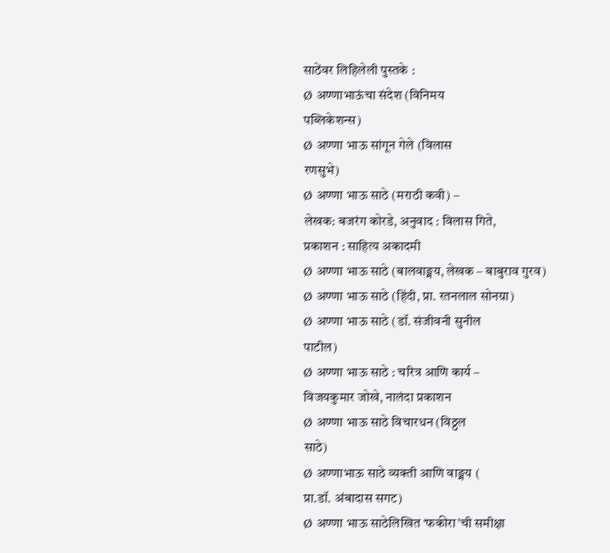साठेंवर लिहिलेली पुस्तके :
Ø अण्णाभाऊंचा संदेश (विनिमय
पब्लिकेशन्स)
Ø अण्णा भाऊ सांगून गेले (विलास
रणसुभे)
Ø अण्णा भाऊ साठे (मराठी कवी) –
लेखक: बजरंग कोरडे, अनुवाद : विलास गिते,
प्रकाशन : साहित्य अकादमी
Ø अण्णा भाऊ साठे (बालवाङ्मय, लेखक – बाबुराव गुरव)
Ø अण्णा भाऊ साठे (हिंदी, प्रा. रतनलाल सोनग्रा)
Ø अण्णा भाऊ साठे (डॉ. संजीवनी सुनील
पाटील)
Ø अण्णा भाऊ साठे : चरित्र आणि कार्य –
विजयकुमार जोखे, नालंदा प्रकाशन
Ø अण्णा भाऊ साठे विचारधन (विठ्ठल
साठे)
Ø अण्णाभाऊ साठे व्यक्ती आणि वाङ्मय (
प्रा.डॉ. अंबादास सगट)
Ø अण्णा भाऊ साठेलिखित ‘फकीरा’ची समीक्षा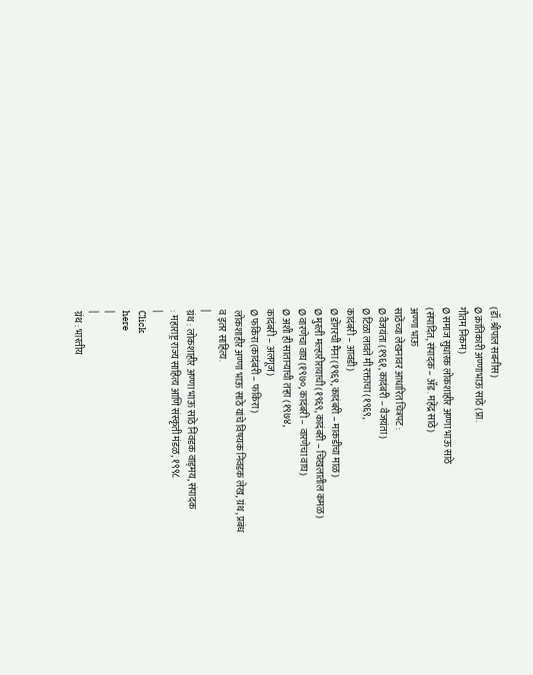(डॉ.श्रीपाल सबनीस)
Ø क्रांतिकारी अण्णाभाऊ साठे (प्रा.
गौतम निकम)
Ø समाज सुधारक लोकशाहीर अण्णा भाऊ साठे
(संपादित, संपादक – ॲड. महेंद्र साठे)
अण्णा भाऊ
साठेंच्या लेखनावर आधारित चित्रपट :
Ø वैजयंता (१९६१, कादंबरी – वैजयंता)
Ø टिळा लावते मी रक्ताचा (१९६९,
कादंबरी – आवडी)
Ø डोंगरची मैना (१९६९, कादंबरी – माकडीचा माळ)
Ø मुरली मल्हारीरायाची (१९६९, कादंबरी – चिखलातील कमळ)
Ø वारणेचा वाघ (१९७०, कादंबरी – वारणेचा वाघ)
Ø अशी ही साताऱ्याची तऱ्हा (१९७४,
कादंबरी – अलगूज)
Ø फकिरा (कादंबरी – फकिरा)
लोकशाहीर अण्णा भाऊ साठे यांचे विषयक निवडक लेख, ग्रंथ, प्रबंध
व इतर साहित्य.
|
ग्रंथ : लोकशाहीर अण्णा भाऊ साठे निवडक वाड्मय, संपादक
: महाराष्ट्र राज्य साहित्य आणि संस्कृती मंडळ, १९९८
|
Click
here
|
|
ग्रंथ : भारतीय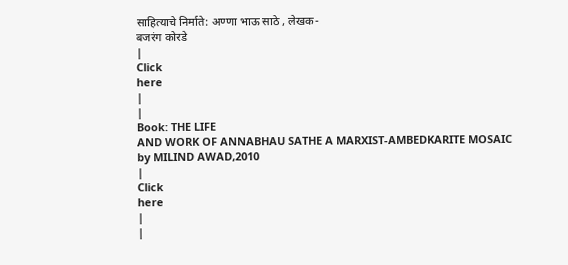साहित्याचे निर्माते: अण्णा भाऊ साठे , लेखक-
बजरंग कोरडे
|
Click
here
|
|
Book: THE LIFE
AND WORK OF ANNABHAU SATHE A MARXIST-AMBEDKARITE MOSAIC by MILIND AWAD,2010
|
Click
here
|
|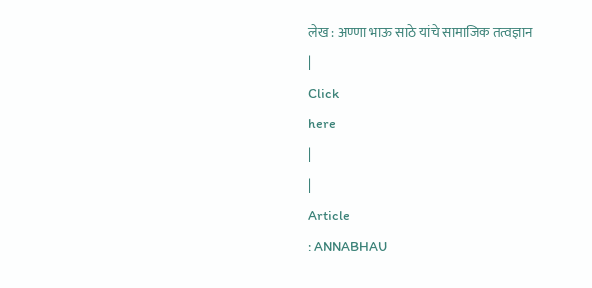लेख : अण्णा भाऊ साठे यांचे सामाजिक तत्वज्ञान
|
Click
here
|
|
Article
: ANNABHAU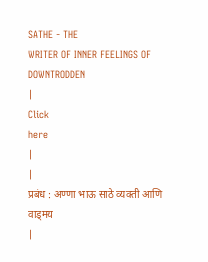SATHE - THE
WRITER OF INNER FEELINGS OF DOWNTRODDEN
|
Click
here
|
|
प्रबंध : अण्णा भाऊ साठे व्यक्ती आणि वाड्मय
|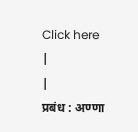Click here
|
|
प्रबंध : अण्णा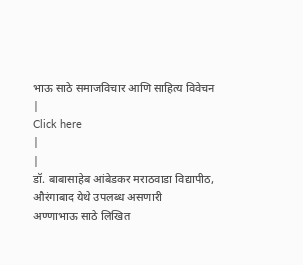भाऊ साठे समाजविचार आणि साहित्य विवेचन
|
Click here
|
|
डॉ. बाबासाहेब आंबेडकर मराठवाडा विद्यापीठ, औरंगाबाद येथे उपलब्ध असणारी
अण्णाभाऊ साठे लिखित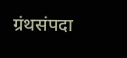ग्रंथसंपदा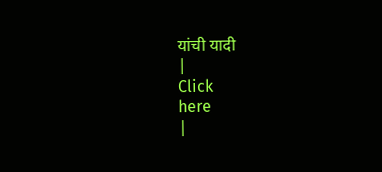यांची यादी
|
Click
here
|